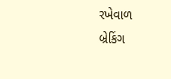રખેવાળ
બ્રેકિંગ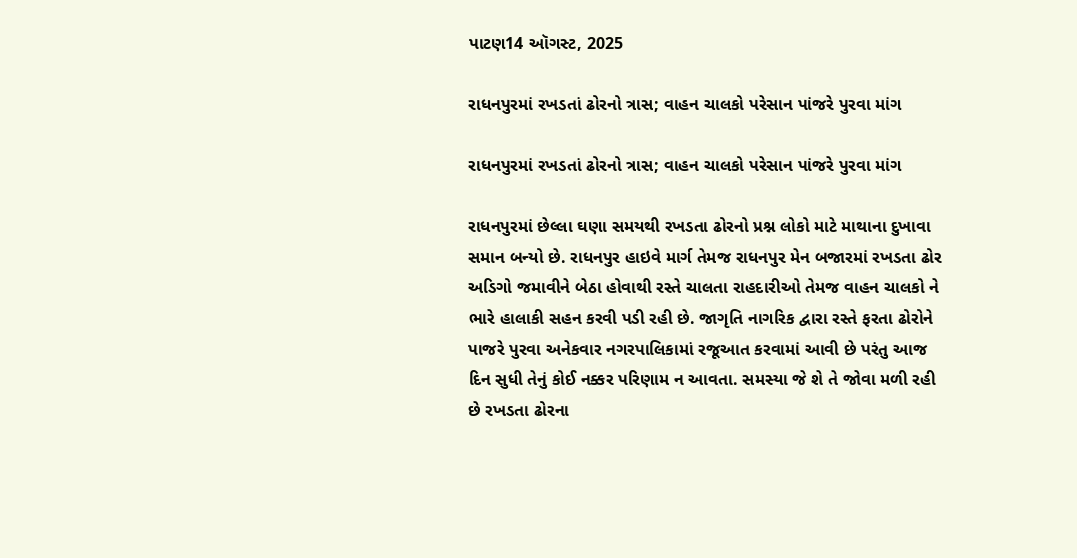પાટણ14 ઑગસ્ટ, 2025

રાધનપુરમાં રખડતાં ઢોરનો ત્રાસ; વાહન ચાલકો પરેસાન પાંજરે પુરવા માંગ

રાધનપુરમાં રખડતાં ઢોરનો ત્રાસ; વાહન ચાલકો પરેસાન પાંજરે પુરવા માંગ

રાધનપુરમાં છેલ્લા ઘણા સમયથી રખડતા ઢોરનો પ્રશ્ન લોકો માટે માથાના દુખાવા સમાન બન્યો છે. રાધનપુર હાઇવે માર્ગ તેમજ રાધનપુર મેન બજારમાં રખડતા ઢોર અડિગો જમાવીને બેઠા હોવાથી રસ્તે ચાલતા રાહદારીઓ તેમજ વાહન ચાલકો ને ભારે હાલાકી સહન કરવી પડી રહી છે. જાગૃતિ નાગરિક દ્વારા રસ્તે ફરતા ઢોરોને પાજરે પુરવા અનેકવાર નગરપાલિકામાં રજૂઆત કરવામાં આવી છે પરંતુ આજ દિન સુધી તેનું કોઈ નક્કર પરિણામ ન આવતા. સમસ્યા જે શે તે જોવા મળી રહી છે રખડતા ઢોરના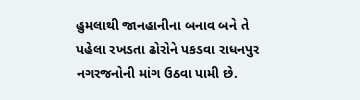હુમલાથી જાનહાનીના બનાવ બને તે પહેલા રખડતા ઢોરોને પકડવા રાધનપુર નગરજનોની માંગ ઉઠવા પામી છે.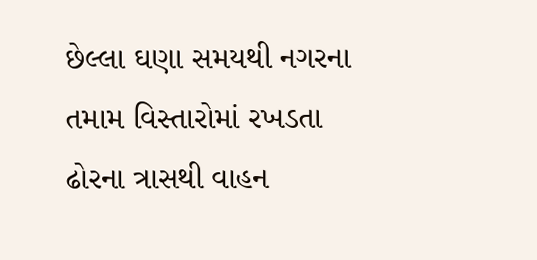છેલ્લા ઘણા સમયથી નગરના તમામ વિસ્તારોમાં રખડતા ઢોરના ત્રાસથી વાહન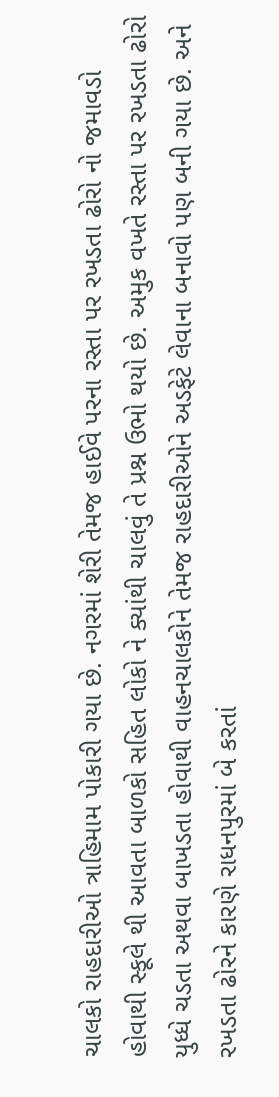ચાલકો રાહદારીઓ ત્રાહિમામ પોકારી ગયા છે. નગરમાં શેરી તેમજ હાઈવે પરના રસ્તા પર રખડતા ઢોરો નો જમાવડો હોવાથી સ્કૂલે થી આવતા બાળકો સહિત લોકો ને ક્યાંથી ચાલવું તે પ્રશ્ન ઉભો થયો છે. અમુક વખતે રસ્તા પર રખડતા ઢોરો યુધ્ધે ચડતા અથવા બાખડતા હોવાથી વાહનચાલકોને તેમજ રાહદારીઓને અડફેટે લેવાના બનાવો પણ બની ગયા છે. અને રખડતા ઢોરને કારણે રાધનપુરમાં બે કરતાં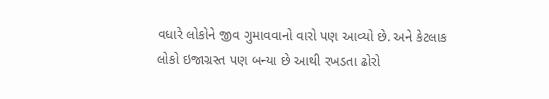વધારે લોકોને જીવ ગુમાવવાનો વારો પણ આવ્યો છે. અને કેટલાક લોકો ઇજાગ્રસ્ત પણ બન્યા છે આથી રખડતા ઢોરો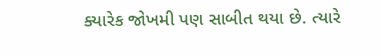ક્યારેક જોખમી પણ સાબીત થયા છે. ત્યારે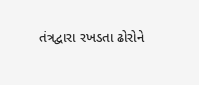તંત્રદ્વારા રખડતા ઢોરોને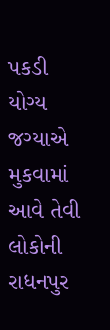પકડી યોગ્ય જગ્યાએ મુકવામાં આવે તેવી લોકોની રાધનપુર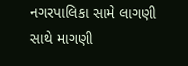નગરપાલિકા સામે લાગણી સાથે માગણી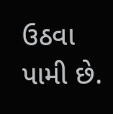ઉઠવા પામી છે.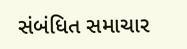સંબંધિત સમાચાર